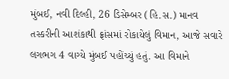મુંબઈ, નવી દિલ્હી, 26 ડિસેમ્બર (હિ.સ.) માનવ તસ્કરીની આશંકાથી ફ્રાંસમાં રોકાયેલું વિમાન, આજે સવારે લગભગ 4 વાગ્યે મુંબઈ પહોંચ્યું હતું. આ વિમાને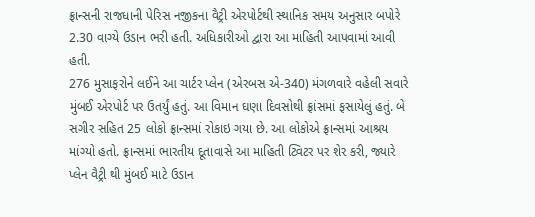ફ્રાન્સની રાજધાની પેરિસ નજીકના વૈટ્રી એરપોર્ટથી સ્થાનિક સમય અનુસાર બપોરે 2.30 વાગ્યે ઉડાન ભરી હતી. અધિકારીઓ દ્વારા આ માહિતી આપવામાં આવી હતી.
276 મુસાફરોને લઈને આ ચાર્ટર પ્લેન (એરબસ એ-340) મંગળવારે વહેલી સવારે મુંબઈ એરપોર્ટ પર ઉતર્યું હતું. આ વિમાન ઘણા દિવસોથી ફ્રાંસમાં ફસાયેલું હતું. બે સગીર સહિત 25 લોકો ફ્રાન્સમાં રોકાઇ ગયા છે. આ લોકોએ ફ્રાન્સમાં આશ્રય માંગ્યો હતો. ફ્રાન્સમાં ભારતીય દૂતાવાસે આ માહિતી ટ્વિટર પર શેર કરી, જ્યારે પ્લેન વૈટ્રી થી મુંબઈ માટે ઉડાન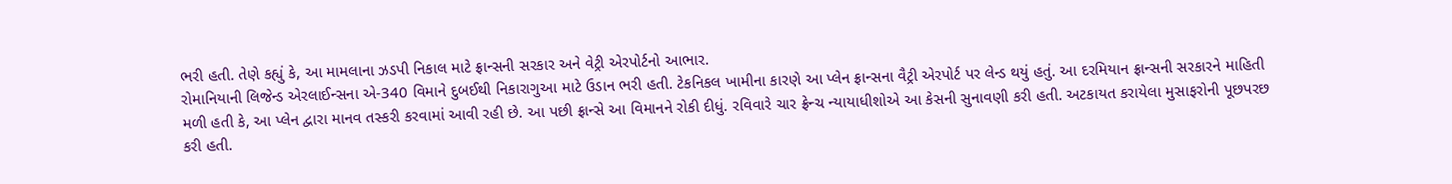ભરી હતી. તેણે કહ્યું કે, આ મામલાના ઝડપી નિકાલ માટે ફ્રાન્સની સરકાર અને વેટ્રી એરપોર્ટનો આભાર.
રોમાનિયાની લિજેન્ડ એરલાઈન્સના એ-340 વિમાને દુબઈથી નિકારાગુઆ માટે ઉડાન ભરી હતી. ટેકનિકલ ખામીના કારણે આ પ્લેન ફ્રાન્સના વૈટ્રી એરપોર્ટ પર લેન્ડ થયું હતું. આ દરમિયાન ફ્રાન્સની સરકારને માહિતી મળી હતી કે, આ પ્લેન દ્વારા માનવ તસ્કરી કરવામાં આવી રહી છે. આ પછી ફ્રાન્સે આ વિમાનને રોકી દીધું. રવિવારે ચાર ફ્રેન્ચ ન્યાયાધીશોએ આ કેસની સુનાવણી કરી હતી. અટકાયત કરાયેલા મુસાફરોની પૂછપરછ કરી હતી.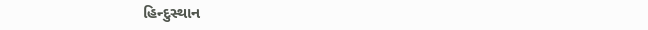હિન્દુસ્થાન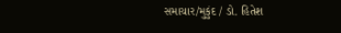સમાચાર/મુકુંદ / ડો. હિતેશ